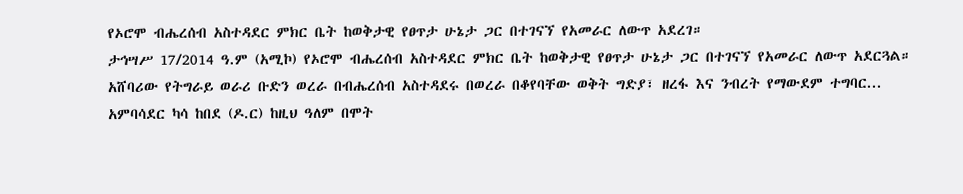የኦሮሞ ብሔረሰብ አስተዳደር ምክር ቤት ከወቅታዊ የፀጥታ ሁኔታ ጋር በተገናኘ የአመራር ለውጥ አደረገ።
ታኅሣሥ 17/2014 ዓ.ም (አሚኮ) የኦሮሞ ብሔረሰብ አስተዳደር ምክር ቤት ከወቅታዊ የፀጥታ ሁኔታ ጋር በተገናኘ የአመራር ለውጥ አደርጓል።
አሸባሪው የትግራይ ወራሪ ቡድን ወረራ በብሔረሰብ አስተዳደሩ በወረራ በቆየባቸው ወቅት ግድያ፣ ዘረፋ እና ንብረት የማውደም ተግባር...
አምባሳደር ካሳ ከበደ (ዶ.ር) ከዚህ ዓለም በሞት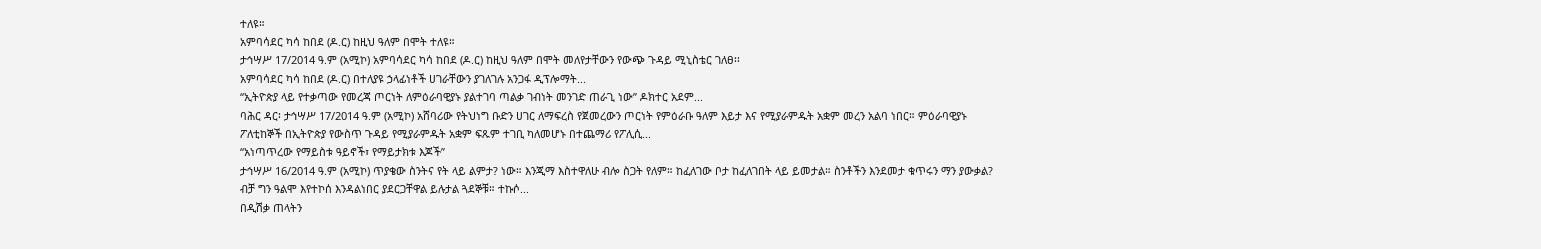ተለዩ።
አምባሳደር ካሳ ከበደ (ዶ.ር) ከዚህ ዓለም በሞት ተለዩ።
ታኅሣሥ 17/2014 ዓ.ም (አሚኮ) አምባሳደር ካሳ ከበደ (ዶ.ር) ከዚህ ዓለም በሞት መለየታቸውን የውጭ ጉዳይ ሚኒስቴር ገለፀ፡፡
አምባሳደር ካሳ ከበደ (ዶ.ር) በተለያዩ ኃላፊነቶች ሀገራቸውን ያገለገሉ አንጋፋ ዲፕሎማት...
“ኢትዮጵያ ላይ የተቃጣው የመረጃ ጦርነት ለምዕራባዊያኑ ያልተገባ ጣልቃ ገብነት መንገድ ጠራጊ ነው” ዶክተር አደም...
ባሕር ዳር፡ ታኅሣሥ 17/2014 ዓ.ም (አሚኮ) አሸባሪው የትህነግ ቡድን ሀገር ለማፍረስ የጀመረውን ጦርነት የምዕራቡ ዓለም እይታ እና የሚያራምዱት አቋም መረን አልባ ነበር። ምዕራባዊያኑ ፖለቲከኞች በኢትዮጵያ የውስጥ ጉዳይ የሚያራምዱት አቋም ፍጹም ተገቢ ካለመሆኑ በተጨማሪ የፖሊሲ...
“አነጣጥረው የማይስቱ ዓይኖች፣ የማይታክቱ እጆች”
ታኅሣሥ 16/2014 ዓ.ም (አሚኮ) ጥያቄው ስንትና የት ላይ ልምታ? ነው። እንጂማ እስተዋለሁ ብሎ ስጋት የለም። ከፈለገው ቦታ ከፈለገበት ላይ ይመታል። ስንቶችን እንደመታ ቁጥሩን ማን ያውቃል? ብቻ ግን ዓልሞ እየተኮሰ እንዳልነበር ያደርጋቸዋል ይሉታል ጓደኞቹ። ተኩሶ...
በዲሽቃ ጠላትን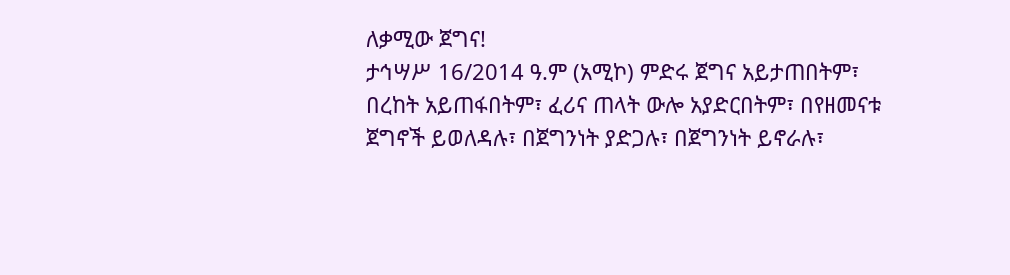ለቃሚው ጀግና!
ታኅሣሥ 16/2014 ዓ.ም (አሚኮ) ምድሩ ጀግና አይታጠበትም፣ በረከት አይጠፋበትም፣ ፈሪና ጠላት ውሎ አያድርበትም፣ በየዘመናቱ ጀግኖች ይወለዳሉ፣ በጀግንነት ያድጋሉ፣ በጀግንነት ይኖራሉ፣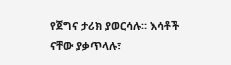የጀግና ታሪክ ያወርሳሉ። እሳቶች ናቸው ያቃጥላሉ፣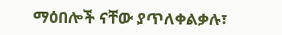ማዕበሎች ናቸው ያጥለቀልቃሉ፣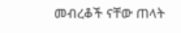መብረቆች ናቸው ጠላት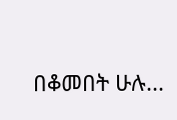በቆመበት ሁሉ...